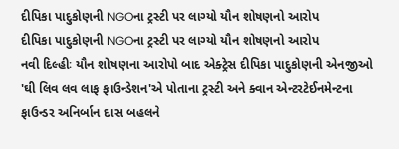દીપિકા પાદુકોણની NGOના ટ્રસ્ટી પર લાગ્યો યૌન શોષણનો આરોપ
દીપિકા પાદુકોણની NGOના ટ્રસ્ટી પર લાગ્યો યૌન શોષણનો આરોપ
નવી દિલ્હીઃ યૌન શોષણના આરોપો બાદ એક્ટ્રેસ દીપિકા પાદુકોણની એનજીઓ 'ઘી લિવ લવ લાફ ફાઉન્ડેશન'એ પોતાના ટ્રસ્ટી અને ક્વાન એન્ટરટેઈનમેન્ટના ફાઉન્ડર અનિર્બાન દાસ બહલને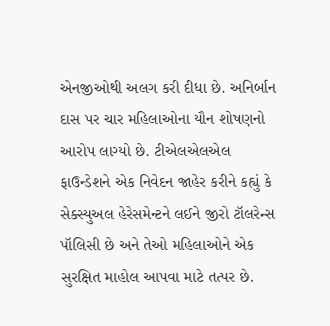એનજીઓથી અલગ કરી દીધા છે. અનિર્બાન દાસ પર ચાર મહિલાઓના યૌન શોષણનો આરોપ લાગ્યો છે. ટીએલએલએલ ફાઉન્ડેશને એક નિવેદન જાહેર કરીને કહ્યું કે સેક્સ્યુઅલ હેરેસમેન્ટને લઈને જીરો ટૉલરેન્સ પૉલિસી છે અને તેઓ મહિલાઓને એક સુરક્ષિત માહોલ આપવા માટે તત્પર છે.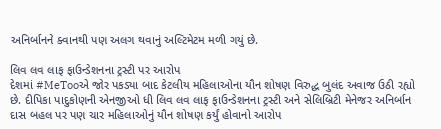અનિર્બાનને ક્વાનથી પણ અલગ થવાનું અલ્ટિમેટમ મળી ગયું છે.

લિવ લવ લાફ ફાઉન્ડેશનના ટ્રસ્ટી પર આરોપ
દેશમાં #MeTooએ જોર પકડ્યા બાદ કેટલીય મહિલાઓના યૌન શોષણ વિરુદ્ધ બુલંદ અવાજ ઉઠી રહ્યો છે. દીપિકા પાદુકોણની એનજીઓ ધી લિવ લવ લાફ ફાઉન્ડેશનના ટ્રસ્ટી અને સેલિબ્રિટી મેનેજર અનિર્બાન દાસ બહલ પર પણ ચાર મહિલાઓનું યૌન શોષણ કર્યું હોવાનો આરોપ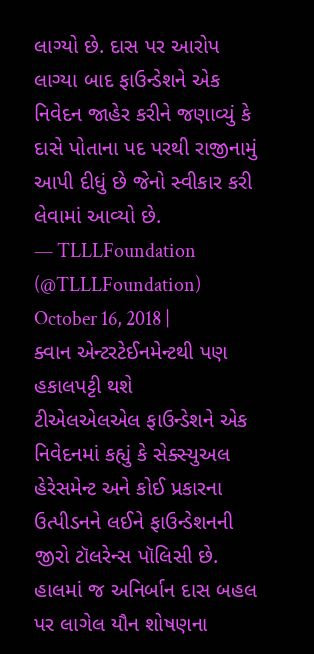લાગ્યો છે. દાસ પર આરોપ લાગ્યા બાદ ફાઉન્ડેશને એક નિવેદન જાહેર કરીને જણાવ્યું કે દાસે પોતાના પદ પરથી રાજીનામું આપી દીધું છે જેનો સ્વીકાર કરી લેવામાં આવ્યો છે.
— TLLLFoundation (@TLLLFoundation) October 16, 2018 |
ક્વાન એન્ટરટેઈનમેન્ટથી પણ હકાલપટ્ટી થશે
ટીએલએલએલ ફાઉન્ડેશને એક નિવેદનમાં કહ્યું કે સેક્સ્યુઅલ હેરેસમેન્ટ અને કોઈ પ્રકારના ઉત્પીડનને લઈને ફાઉન્ડેશનની જીરો ટૉલરેન્સ પૉલિસી છે. હાલમાં જ અનિર્બાન દાસ બહલ પર લાગેલ યૌન શોષણના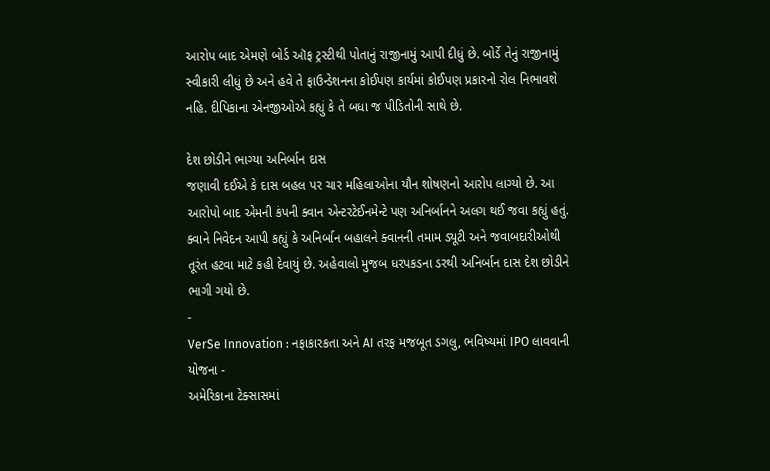આરોપ બાદ એમણે બોર્ડ ઑફ ટ્રસ્ટીથી પોતાનું રાજીનામું આપી દીધું છે. બોર્ડે તેનું રાજીનામું સ્વીકારી લીધું છે અને હવે તે ફાઉન્ડેશનના કોઈપણ કાર્યમાં કોઈપણ પ્રકારનો રોલ નિભાવશે નહિ. દીપિકાના એનજીઓએ કહ્યું કે તે બધા જ પીડિતોની સાથે છે.

દેશ છોડીને ભાગ્યા અનિર્બાન દાસ
જણાવી દઈએ કે દાસ બહલ પર ચાર મહિલાઓના યૌન શોષણનો આરોપ લાગ્યો છે. આ આરોપો બાદ એમની કંપની ક્વાન એન્ટરટેઈનમેન્ટે પણ અનિર્બાનને અલગ થઈ જવા કહ્યું હતું. ક્વાને નિવેદન આપી કહ્યું કે અનિર્બાન બહાલને ક્વાનની તમામ ડ્યૂટી અને જવાબદારીઓથી તૂરંત હટવા માટે કહી દેવાયું છે. અહેવાલો મુજબ ધરપકડના ડરથી અનિર્બાન દાસ દેશ છોડીને ભાગી ગયો છે.
-
VerSe Innovation : નફાકારકતા અને AI તરફ મજબૂત ડગલુ, ભવિષ્યમાં IPO લાવવાની યોજના -
અમેરિકાના ટેક્સાસમાં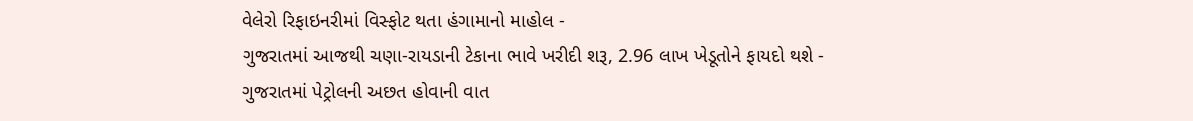વેલેરો રિફાઇનરીમાં વિસ્ફોટ થતા હંગામાનો માહોલ -
ગુજરાતમાં આજથી ચણા-રાયડાની ટેકાના ભાવે ખરીદી શરૂ, 2.96 લાખ ખેડૂતોને ફાયદો થશે -
ગુજરાતમાં પેટ્રોલની અછત હોવાની વાત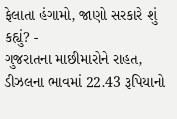ફેલાતા હંગામો, જાણો સરકારે શું કહ્યું? -
ગુજરાતના માછીમારોને રાહત, ડીઝલના ભાવમાં 22.43 રૂપિયાનો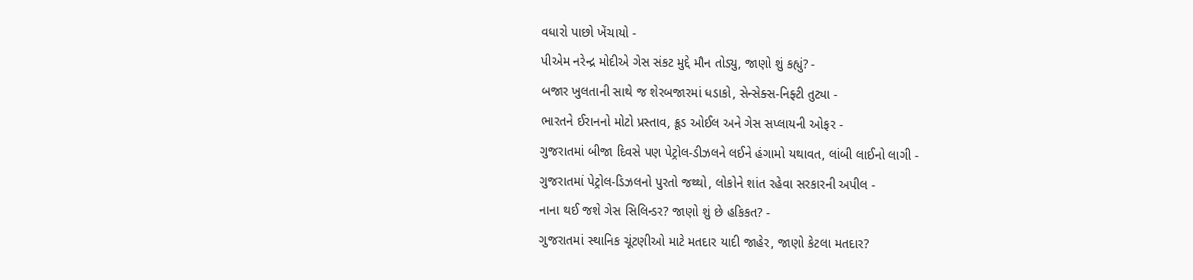વધારો પાછો ખેંચાયો -
પીએમ નરેન્દ્ર મોદીએ ગેસ સંકટ મુદ્દે મૌન તોડ્યુ, જાણો શું કહ્યું? -
બજાર ખુલતાની સાથે જ શેરબજારમાં ધડાકો, સેન્સેક્સ-નિફ્ટી તુટ્યા -
ભારતને ઈરાનનો મોટો પ્રસ્તાવ, ક્રૂડ ઓઈલ અને ગેસ સપ્લાયની ઓફર -
ગુજરાતમાં બીજા દિવસે પણ પેટ્રોલ-ડીઝલને લઈને હંગામો યથાવત, લાંબી લાઈનો લાગી -
ગુજરાતમાં પેટ્રોલ-ડિઝલનો પુરતો જથ્થો, લોકોને શાંત રહેવા સરકારની અપીલ -
નાના થઈ જશે ગેસ સિલિન્ડર? જાણો શું છે હકિકત? -
ગુજરાતમાં સ્થાનિક ચૂંટણીઓ માટે મતદાર યાદી જાહેર, જાણો કેટલા મતદાર?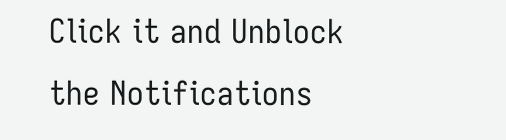Click it and Unblock the Notifications